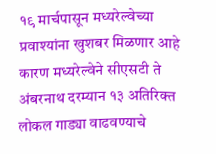१९ मार्चपासून मध्यरेल्वेच्या प्रवाश्यांना खुशबर मिळणार आहे कारण मध्यरेल्वेने सीएसटी ते अंबरनाथ दरम्यान १३ अतिरिक्त लोकल गाड्या वाढवण्याचे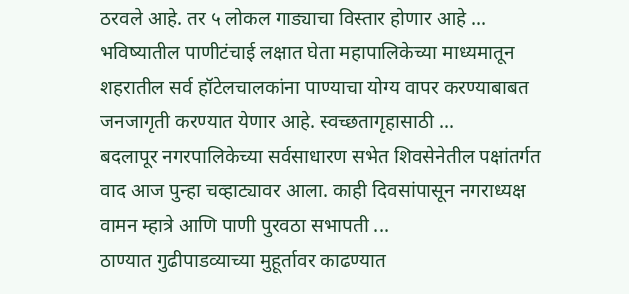ठरवले आहे. तर ५ लोकल गाड्याचा विस्तार होणार आहे ...
भविष्यातील पाणीटंचाई लक्षात घेता महापालिकेच्या माध्यमातून शहरातील सर्व हॉटेलचालकांना पाण्याचा योग्य वापर करण्याबाबत जनजागृती करण्यात येणार आहे. स्वच्छतागृहासाठी ...
बदलापूर नगरपालिकेच्या सर्वसाधारण सभेत शिवसेनेतील पक्षांतर्गत वाद आज पुन्हा चव्हाट्यावर आला. काही दिवसांपासून नगराध्यक्ष वामन म्हात्रे आणि पाणी पुरवठा सभापती ...
ठाण्यात गुढीपाडव्याच्या मुहूर्तावर काढण्यात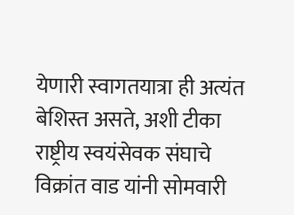येणारी स्वागतयात्रा ही अत्यंत बेशिस्त असते, अशी टीका राष्ट्रीय स्वयंसेवक संघाचे विक्रांत वाड यांनी सोमवारी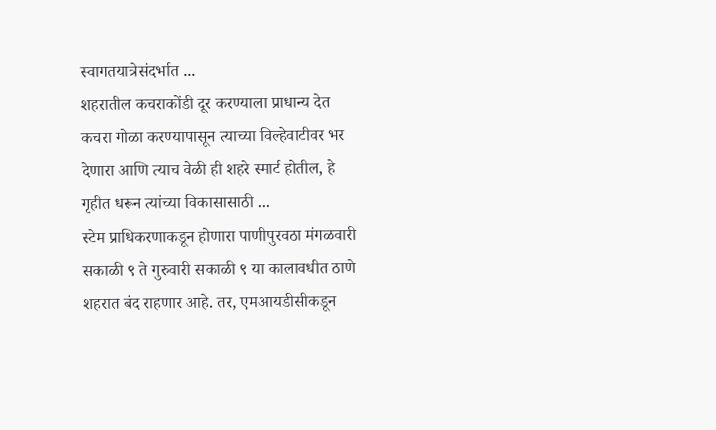स्वागतयात्रेसंदर्भात ...
शहरातील कचराकोंडी दूर करण्याला प्राधान्य देत कचरा गोळा करण्यापासून त्याच्या विल्हेवाटीवर भर देणारा आणि त्याच वेळी ही शहरे स्मार्ट होतील, हे गृहीत धरून त्यांच्या विकासासाठी ...
स्टेम प्राधिकरणाकडून होणारा पाणीपुरवठा मंगळवारी सकाळी ९ ते गुरुवारी सकाळी ९ या कालावधीत ठाणे शहरात बंद राहणार आहे. तर, एमआयडीसीकडून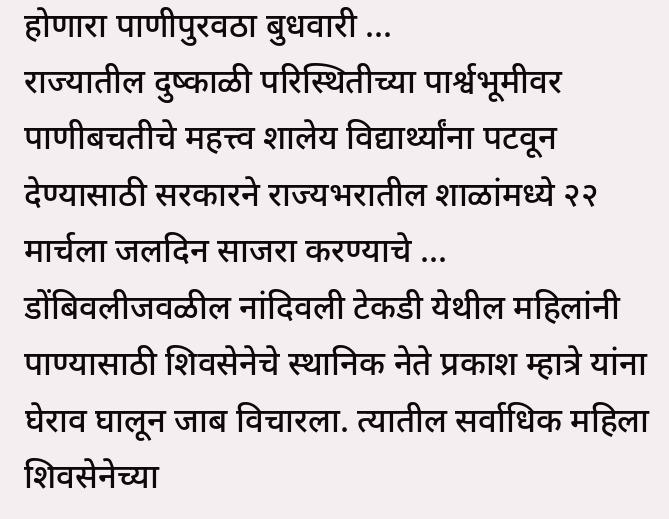होणारा पाणीपुरवठा बुधवारी ...
राज्यातील दुष्काळी परिस्थितीच्या पार्श्वभूमीवर पाणीबचतीचे महत्त्व शालेय विद्यार्थ्यांना पटवून देण्यासाठी सरकारने राज्यभरातील शाळांमध्ये २२ मार्चला जलदिन साजरा करण्याचे ...
डोंबिवलीजवळील नांदिवली टेकडी येथील महिलांनी पाण्यासाठी शिवसेनेचे स्थानिक नेते प्रकाश म्हात्रे यांना घेराव घालून जाब विचारला. त्यातील सर्वाधिक महिला शिवसेनेच्या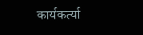कार्यकर्त्या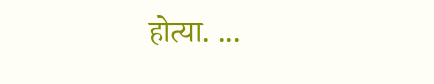होत्या. ...